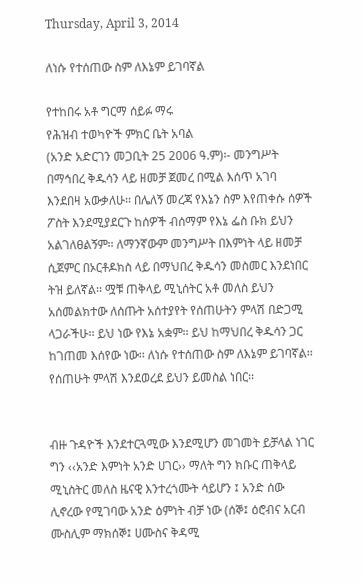Thursday, April 3, 2014

ለነሱ የተሰጠው ስም ለእኔም ይገባኛል

የተከበሩ አቶ ግርማ ሰይፉ ማሩ
የሕዝብ ተወካዮች ምክር ቤት አባል
(አንድ አድርገን መጋቢት 25 2006 ዓ.ም)፡- መንግሥት በማኅበረ ቅዱሳን ላይ ዘመቻ ጀመረ በሚል እሰጥ አገባ እንደበዛ አውቃለሁ፡፡ በሌለኝ መረጃ የእኔን ስም እየጠቀሱ ሰዎች ፖስት እንደሚያደርጉ ከሰዎች ብሰማም የእኔ ፌስ ቡክ ይህን አልገለፀልኝም፡፡ ለማንኛውም መንግሥት በእምነት ላይ ዘመቻ ሲጀምር በኦርቶዶክስ ላይ በማህበረ ቅዱሳን መስመር እንደነበር ትዝ ይለኛል፡፡ ሟቹ ጠቅላይ ሚኒሰትር አቶ መለስ ይህን አሰመልክተው ለሰጡት አሰተያየት የሰጠሁትን ምላሽ በድጋሚ ላጋራችሁ፡፡ ይህ ነው የእኔ አቋም፡፡ ይህ ከማህበረ ቅዱሳን ጋር ከገጠመ እሰየው ነው፡፡ ለነሱ የተሰጠው ስም ለእኔም ይገባኛል፡፡ የሰጠሁት ምላሽ እንደወረደ ይህን ይመስል ነበር፡፡


ብዙ ጉዳዮች እንደተርጓሚው እንደሚሆን መገመት ይቻላል ነገር ግን ‹‹አንድ እምነት አንድ ሀገር›› ማለት ግን ክቡር ጠቅላይ ሚኒስትር መለስ ዜናዊ እንተረጎሙት ሳይሆን ፤ አንድ ሰው ሊኖረው የሚገባው አንድ ዕምነት ብቻ ነው (ሰኞ፤ ዕሮብና አርብ ሙስሊም ማክሰኞ፤ ሀሙስና ቅዳሚ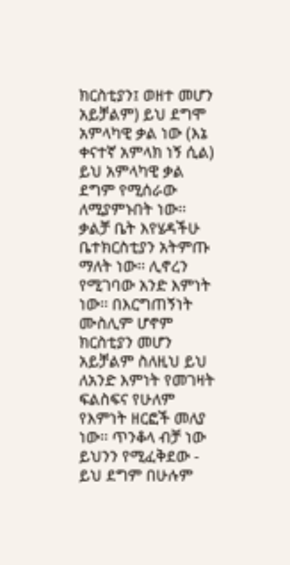ክርስቲያን፤ ወዘተ መሆን አይቻልም) ይህ ደግሞ አምላካዊ ቃል ነው (እኔ ቀናተኛ አምላክ ነኝ ሲል) ይህ አምላካዊ ቃል ደግም የሚሰራው ለሚያምኑበት ነው፡፡ ቃልቻ ቤት እየሄዳችሁ ቤተክርስቲያን አትምጡ ማለት ነው፡፡ ሊኖረን የሚገባው አንድ እምነት ነው፡፡ በእርግጠኝነት ሙስሊም ሆኖም ክርስቲያን መሆን አይቻልም ስለዚህ ይህ ለአንድ እምነት የመገዛት ፍልስፍና የሁለም የእምነት ዘርፎች መለያ ነው፡፡ ጥንቆላ ብቻ ነው ይህንን የሚፈቅደው - ይህ ደግም በሁሉም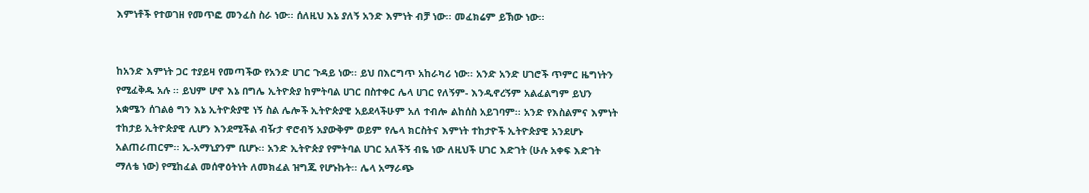እምነቶች የተወገዘ የመጥፎ መንፈስ ስራ ነው፡፡ ሰለዚህ እኔ ያለኝ አንድ እምነት ብቻ ነው፡፡ መፈክሬም ይኽው ነው፡፡


ከአንድ እምነት ጋር ተያይዛ የመጣችው የአንድ ሀገር ጉዳይ ነው፡፡ ይህ በእርግጥ አከራካሪ ነው፡፡ አንድ አንድ ሀገሮች ጥምር ዜግነትን የሚፈቅዱ አሉ ፡፡ ይህም ሆኖ እኔ በግሌ ኢትዮጵያ ከምትባል ሀገር በስተቀር ሌላ ሀገር የለኝም- እንዲኖረኝም አልፈልግም ይህን አቋሜን ሰገልፅ ግን እኔ ኢትዮጵያዊ ነኝ ስል ሌሎች ኢትዮጵያዊ አይደላችሁም አለ ተብሎ ልከሰስ አይገባም፡፡ አንድ የእስልምና እምነት ተከታይ ኢትዮጵያዊ ሊሆን እንደሚችል ብዥታ ኖሮብኝ አያውቅም ወይም የሌላ ክርስትና እምነት ተከታዮች ኢትዮጵያዊ አንደሆኑ አልጠራጠርም፡፡ ኢ-አማኒያንም ቢሆኑ፡፡ አንድ ኢትዮጵያ የምትባል ሀገር አለችኝ ብዬ ነው ለዚህች ሀገር እድገት (ሁሉ አቀፍ እድገት ማለቴ ነው) የሚከፈል መሰዋዕትነት ለመክፈል ዝግጁ የሆኑኩት፡፡ ሌላ አማራጭ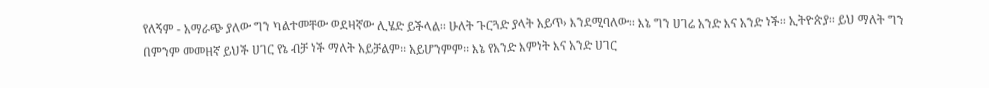የለኝም - አማራጭ ያለው ግን ካልተመቸው ወደዛኛው ሊሄድ ይችላል፡፡ ሁለት ጉርጓድ ያላት አይጥ› እንደሚባለው፡፡ እኔ ግን ሀገሬ አንድ እና አንድ ነች፡፡ ኢትዮጵያ፡፡ ይህ ማለት ግን በምንም መመዘኛ ይህች ሀገር የኔ ብቻ ነች ማለት አይቻልም፡፡ አይሆንምም፡፡ እኔ የአንድ እምነት እና አንድ ሀገር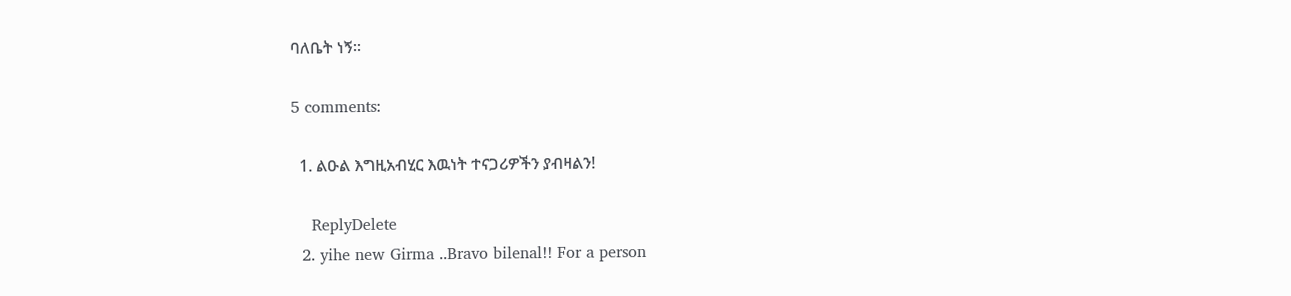ባለቤት ነኝ፡፡

5 comments:

  1. ልዑል እግዚአብሂር እዉነት ተናጋሪዎችን ያብዛልን!

    ReplyDelete
  2. yihe new Girma ..Bravo bilenal!! For a person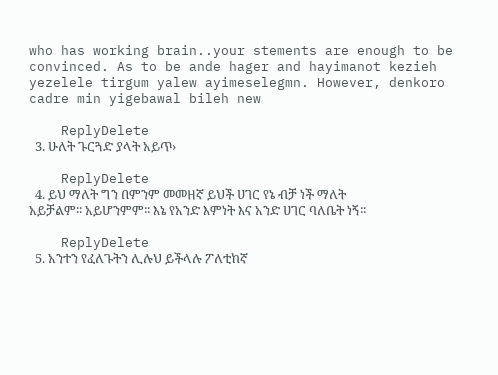who has working brain..your stements are enough to be convinced. As to be ande hager and hayimanot kezieh yezelele tirgum yalew ayimeselegmn. However, denkoro cadre min yigebawal bileh new

    ReplyDelete
  3. ሁለት ጉርጓድ ያላት አይጥ›

    ReplyDelete
  4. ይህ ማለት ግን በምንም መመዘኛ ይህች ሀገር የኔ ብቻ ነች ማለት አይቻልም፡፡ አይሆንምም፡፡ እኔ የአንድ እምነት እና አንድ ሀገር ባለቤት ነኝ፡፡

    ReplyDelete
  5. አንተን የፈለጉትን ሊሉህ ይችላሉ ፖለቲከኛ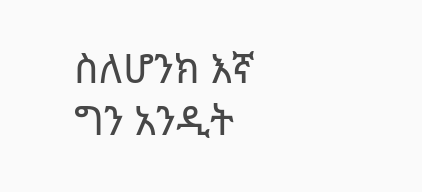ስለሆንክ እኛ ግን አንዲት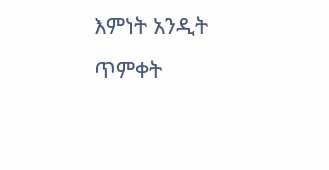እምነት አንዲት ጥምቀት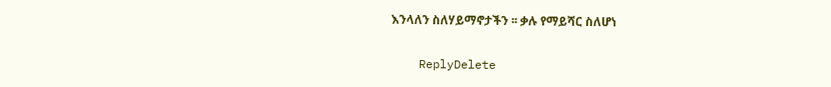እንላለን ስለሃይማኖታችን ፡፡ ቃሉ የማይሻር ስለሆነ

    ReplyDelete